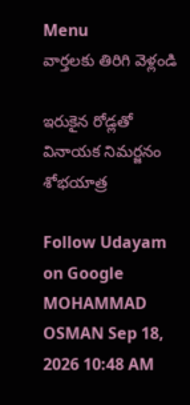Menu
వార్తలకు తిరిగి వెళ్లండి

ఇరుకైన రోడ్లతో వినాయక నిమర్జనం శోభయాత్ర

Follow Udayam on Google
MOHAMMAD OSMAN Sep 18, 2026 10:48 AM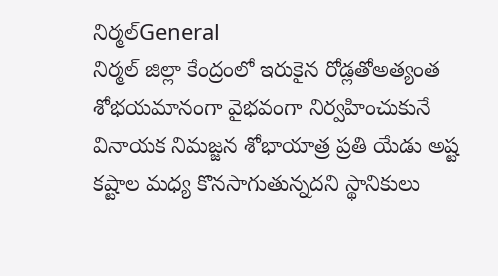నిర్మల్General
నిర్మల్ జిల్లా కేంద్రంలో ఇరుకైన రోడ్లతోఅత్యంత శోభయమానంగా వైభవంగా నిర్వహించుకునే వినాయక నిమజ్జన శోభాయాత్ర ప్రతి యేడు అష్ట కష్టాల మధ్య కొనసాగుతున్నదని స్థానికులు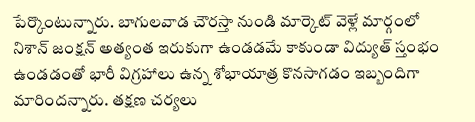పేర్కొంటున్నారు. బాగులవాడ చౌరస్తా నుండి మార్కెట్ వెళ్లే మార్గంలో నిశాన్ జంక్షన్ అత్యంత ఇరుకుగా ఉండడమే కాకుండా విద్యుత్ స్తంభం ఉండడంతో భారీ విగ్రహాలు ఉన్న శోభాయాత్ర కొనసాగడం ఇబ్బందిగా మారిందన్నారు. తక్షణ చర్యలు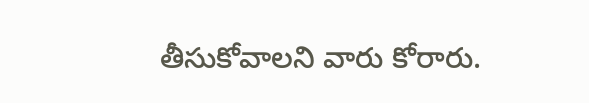తీసుకోవాలని వారు కోరారు.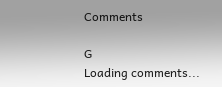Comments

G
Loading comments...